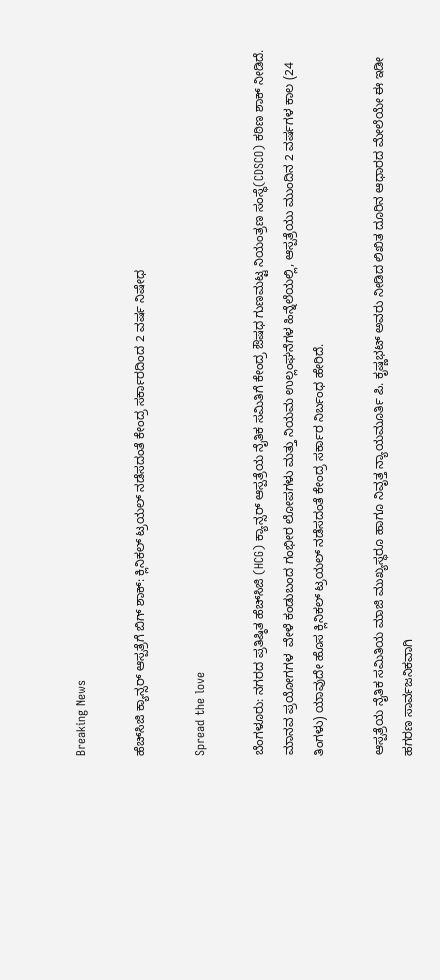Breaking News

ಹೆಚ್‌ಸಿಜಿ ಕ್ಯಾನ್ಸರ್ ಆಸ್ಪತ್ರೆಗೆ ಬಿಗ್ ಶಾಕ್: ಕ್ಲಿನಿಕಲ್ ಟ್ರಯಲ್ ನಡೆಸದಂತೆ ಕೇಂದ್ರ ಸರ್ಕಾರದಿಂದ 2 ವರ್ಷ ನಿಷೇಧ

Spread the love

ಬೆಂಗಳೂರು: ನಗರದ ಪ್ರತಿಷ್ಠಿತ ಹೆಚ್‌ಸಿಜಿ (HCG) ಕ್ಯಾನ್ಸರ್ ಆಸ್ಪತ್ರೆಯ ನೈತಿಕ ಸಮಿತಿಗೆ ಕೇಂದ್ರ ಔಷಧ ಗುಣಮಟ್ಟ ನಿಯಂತ್ರಣ ಸಂಸ್ಥೆ(CDSCO) ಕಠಿಣ ಶಾಕ್ ನೀಡಿದೆ. ಮಾನವ ಪ್ರಯೋಗಗಳ  ವೇಳೆ ಕಂಡುಬಂದ ಗಂಭೀರ ಲೋಪಗಳು ಮತ್ತು ನಿಯಮ ಉಲ್ಲಂಘನೆಗಳ ಹಿನ್ನೆಲೆಯಲ್ಲಿ, ಆಸ್ಪತ್ರೆಯು ಮುಂದಿನ 2 ವರ್ಷಗಳ ಕಾಲ (24 ತಿಂಗಳು) ಯಾವುದೇ ಹೊಸ ಕ್ಲಿನಿಕಲ್ ಟ್ರಯಲ್ ನಡೆಸದಂತೆ ಕೇಂದ್ರ ಸರ್ಕಾರ ನಿರ್ಬಂಧ ಹೇರಿದೆ.

ಆಸ್ಪತ್ರೆಯ ನೈತಿಕ ಸಮಿತಿಯ ಮಾಜಿ ಮುಖ್ಯಸ್ಥರೂ ಹಾಗೂ ನಿವೃತ್ತ ನ್ಯಾಯಮೂರ್ತಿ ಪಿ. ಕೃಷ್ಣಭಟ್ ಅವರು ನೀಡಿದ ಲಿಖಿತ ದೂರಿನ ಆಧಾರದ ಮೇಲೆಯೇ ಈ ಇಡೀ ಹಗರಣ ಸಾರ್ವಜನಿಕವಾಗಿ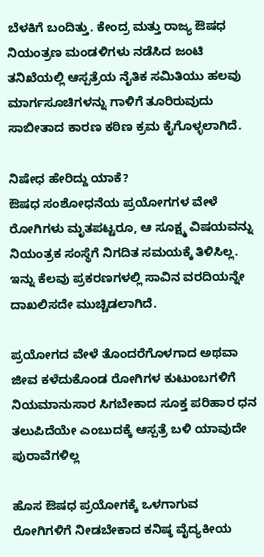ಬೆಳಕಿಗೆ ಬಂದಿತ್ತು. ಕೇಂದ್ರ ಮತ್ತು ರಾಜ್ಯ ಔಷಧ ನಿಯಂತ್ರಣ ಮಂಡಳಿಗಳು ನಡೆಸಿದ ಜಂಟಿ ತನಿಖೆಯಲ್ಲಿ ಆಸ್ಪತ್ರೆಯ ನೈತಿಕ ಸಮಿತಿಯು ಹಲವು ಮಾರ್ಗಸೂಚಿಗಳನ್ನು ಗಾಳಿಗೆ ತೂರಿರುವುದು ಸಾಬೀತಾದ ಕಾರಣ ಕಠಿಣ ಕ್ರಮ ಕೈಗೊಳ್ಳಲಾಗಿದೆ.

ನಿಷೇಧ ಹೇರಿದ್ದು ಯಾಕೆ?
ಔಷಧ ಸಂಶೋಧನೆಯ ಪ್ರಯೋಗಗಳ ವೇಳೆ ರೋಗಿಗಳು ಮೃತಪಟ್ಟರೂ, ಆ ಸೂಕ್ಷ್ಮ ವಿಷಯವನ್ನು ನಿಯಂತ್ರಕ ಸಂಸ್ಥೆಗೆ ನಿಗದಿತ ಸಮಯಕ್ಕೆ ತಿಳಿಸಿಲ್ಲ. ಇನ್ನು ಕೆಲವು ಪ್ರಕರಣಗಳಲ್ಲಿ ಸಾವಿನ ವರದಿಯನ್ನೇ ದಾಖಲಿಸದೇ ಮುಚ್ಚಿಡಲಾಗಿದೆ.

ಪ್ರಯೋಗದ ವೇಳೆ ತೊಂದರೆಗೊಳಗಾದ ಅಥವಾ ಜೀವ ಕಳೆದುಕೊಂಡ ರೋಗಿಗಳ ಕುಟುಂಬಗಳಿಗೆ ನಿಯಮಾನುಸಾರ ಸಿಗಬೇಕಾದ ಸೂಕ್ತ ಪರಿಹಾರ ಧನ ತಲುಪಿದೆಯೇ ಎಂಬುದಕ್ಕೆ ಆಸ್ಪತ್ರೆ ಬಳಿ ಯಾವುದೇ ಪುರಾವೆಗಳಿಲ್ಲ

ಹೊಸ ಔಷಧ ಪ್ರಯೋಗಕ್ಕೆ ಒಳಗಾಗುವ ರೋಗಿಗಳಿಗೆ ನೀಡಬೇಕಾದ ಕನಿಷ್ಠ ವೈದ್ಯಕೀಯ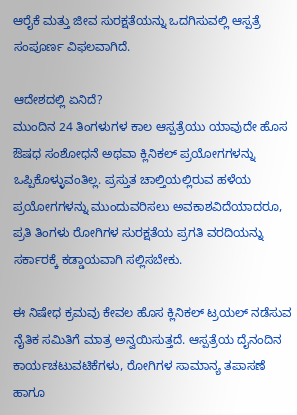ಆರೈಕೆ ಮತ್ತು ಜೀವ ಸುರಕ್ಷತೆಯನ್ನು ಒದಗಿಸುವಲ್ಲಿ ಆಸ್ಪತ್ರೆ ಸಂಪೂರ್ಣ ವಿಫಲವಾಗಿದೆ.

ಆದೇಶದಲ್ಲಿ ಏನಿದೆ?
ಮುಂದಿನ 24 ತಿಂಗಳುಗಳ ಕಾಲ ಆಸ್ಪತ್ರೆಯು ಯಾವುದೇ ಹೊಸ ಔಷಧ ಸಂಶೋಧನೆ ಅಥವಾ ಕ್ಲಿನಿಕಲ್ ಪ್ರಯೋಗಗಳನ್ನು ಒಪ್ಪಿಕೊಳ್ಳುವಂತಿಲ್ಲ. ಪ್ರಸ್ತುತ ಚಾಲ್ತಿಯಲ್ಲಿರುವ ಹಳೆಯ ಪ್ರಯೋಗಗಳನ್ನು ಮುಂದುವರಿಸಲು ಅವಕಾಶವಿದೆಯಾದರೂ, ಪ್ರತಿ ತಿಂಗಳು ರೋಗಿಗಳ ಸುರಕ್ಷತೆಯ ಪ್ರಗತಿ ವರದಿಯನ್ನು ಸರ್ಕಾರಕ್ಕೆ ಕಡ್ಡಾಯವಾಗಿ ಸಲ್ಲಿಸಬೇಕು.

ಈ ನಿಷೇಧ ಕ್ರಮವು ಕೇವಲ ಹೊಸ ಕ್ಲಿನಿಕಲ್ ಟ್ರಯಲ್ ನಡೆಸುವ ನೈತಿಕ ಸಮಿತಿಗೆ ಮಾತ್ರ ಅನ್ವಯಿಸುತ್ತದೆ. ಆಸ್ಪತ್ರೆಯ ದೈನಂದಿನ ಕಾರ್ಯಚಟುವಟಿಕೆಗಳು, ರೋಗಿಗಳ ಸಾಮಾನ್ಯ ತಪಾಸಣೆ ಹಾಗೂ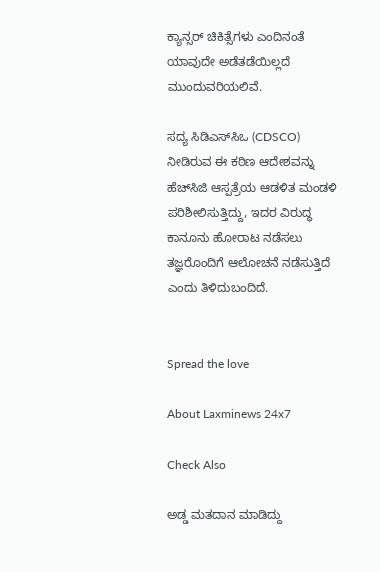ಕ್ಯಾನ್ಸರ್ ಚಿಕಿತ್ಸೆಗಳು ಎಂದಿನಂತೆ ಯಾವುದೇ ಅಡೆತಡೆಯಿಲ್ಲದೆ ಮುಂದುವರಿಯಲಿವೆ.

ಸದ್ಯ ಸಿಡಿಎಸ್‌ಸಿಒ (CDSCO) ನೀಡಿರುವ ಈ ಕಠಿಣ ಆದೇಶವನ್ನು ಹೆಚ್‌ಸಿಜಿ ಆಸ್ಪತ್ರೆಯ ಆಡಳಿತ ಮಂಡಳಿ ಪರಿಶೀಲಿಸುತ್ತಿದ್ದು, ಇದರ ವಿರುದ್ಧ ಕಾನೂನು ಹೋರಾಟ ನಡೆಸಲು ತಜ್ಞರೊಂದಿಗೆ ಆಲೋಚನೆ ನಡೆಸುತ್ತಿದೆ ಎಂದು ತಿಳಿದುಬಂದಿದೆ.


Spread the love

About Laxminews 24x7

Check Also

ಅಡ್ಡ ಮತದಾನ ಮಾಡಿದ್ದು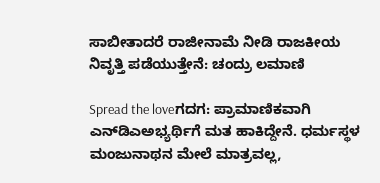ಸಾಬೀತಾದರೆ ರಾಜೀನಾಮೆ ನೀಡಿ ರಾಜಕೀಯ ನಿವೃತ್ತಿ ಪಡೆಯುತ್ತೇನೆ: ಚಂದ್ರು ಲಮಾಣಿ

Spread the loveಗದಗ: ಪ್ರಾಮಾಣಿಕವಾಗಿ ಎನ್‌ಡಿಎಅಭ್ಯರ್ಥಿಗೆ ಮತ ಹಾಕಿದ್ದೇನೆ. ಧರ್ಮಸ್ಥಳ ಮಂಜುನಾಥನ ಮೇಲೆ ಮಾತ್ರವಲ್ಲ,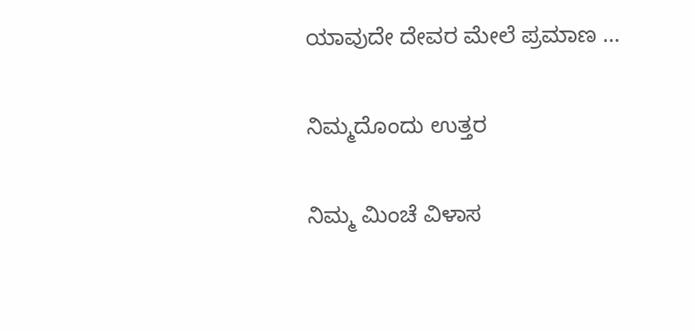ಯಾವುದೇ ದೇವರ ಮೇಲೆ ಪ್ರಮಾಣ …

ನಿಮ್ಮದೊಂದು ಉತ್ತರ

ನಿಮ್ಮ ಮಿಂಚೆ ವಿಳಾಸ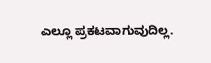ಎಲ್ಲೂ ಪ್ರಕಟವಾಗುವುದಿಲ್ಲ.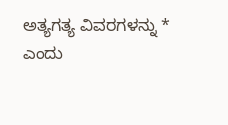ಅತ್ಯಗತ್ಯ ವಿವರಗಳನ್ನು * ಎಂದು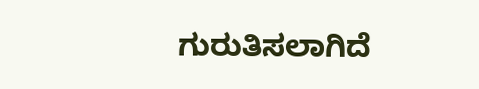ಗುರುತಿಸಲಾಗಿದೆ